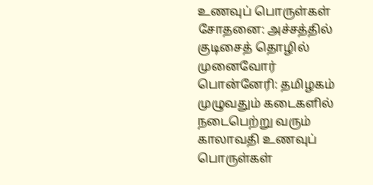உணவுப் பொருள்கள் சோதனை: அச்சத்தில் குடிசைத் தொழில் முனைவோர்
பொன்னேரி: தமிழகம் முழுவதும் கடைகளில் நடைபெற்று வரும் காலாவதி உணவுப் பொருள்கள்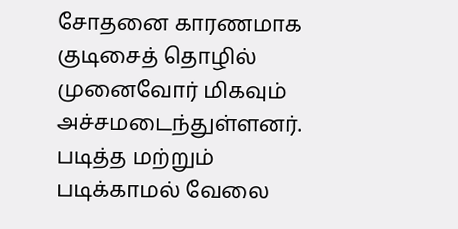சோதனை காரணமாக குடிசைத் தொழில் முனைவோர் மிகவும் அச்சமடைந்துள்ளனர். படித்த மற்றும் படிக்காமல் வேலை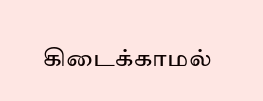கிடைக்காமல்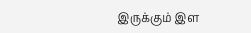இருக்கும் இள